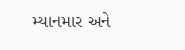મ્યાનમાર અને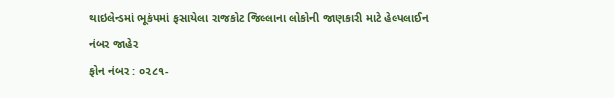થાઇલેન્ડમાં ભૂકંપમાં ફસાયેલા રાજકોટ જિલ્લાના લોકોની જાણકારી માટે હેલ્પલાઈન નંબર જાહેર
ફોન નંબર : ૦૨૮૧-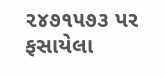૨૪૭૧૫૭૩ પર ફસાયેલા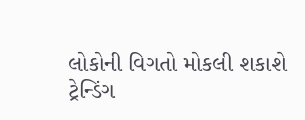લોકોની વિગતો મોકલી શકાશે
ટ્રેન્ડિંગ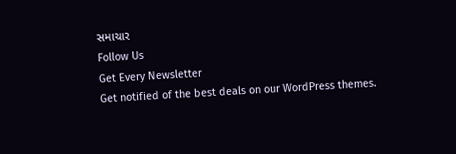સમાચાર
Follow Us
Get Every Newsletter
Get notified of the best deals on our WordPress themes.